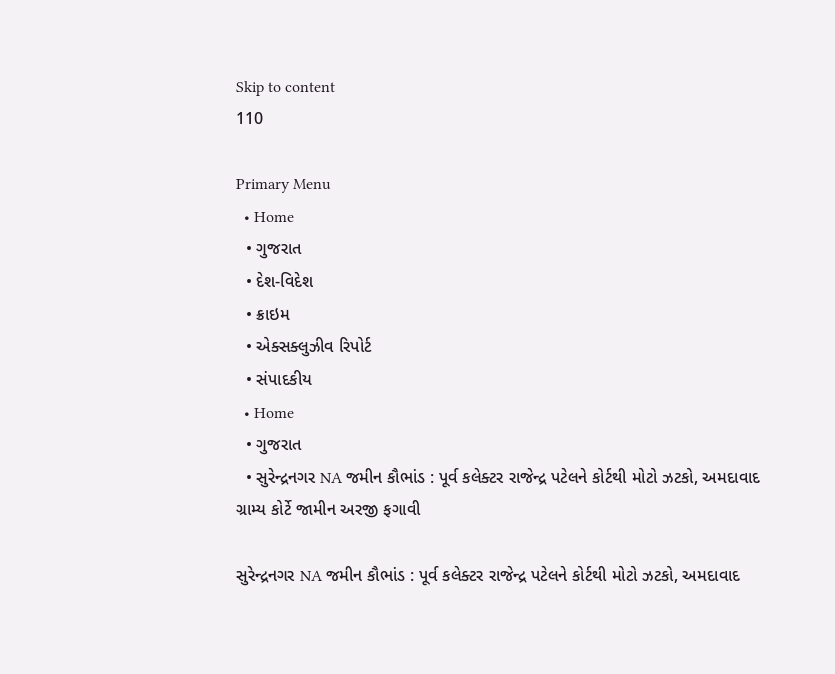Skip to content
110

Primary Menu
  • Home
  • ગુજરાત
  • દેશ-વિદેશ
  • ક્રાઇમ
  • એક્સક્લુઝીવ રિપોર્ટ
  • સંપાદકીય
  • Home
  • ગુજરાત
  • સુરેન્દ્રનગર NA જમીન કૌભાંડ : પૂર્વ કલેક્ટર રાજેન્દ્ર પટેલને કોર્ટથી મોટો ઝટકો, અમદાવાદ ગ્રામ્ય કોર્ટે જામીન અરજી ફગાવી

સુરેન્દ્રનગર NA જમીન કૌભાંડ : પૂર્વ કલેક્ટર રાજેન્દ્ર પટેલને કોર્ટથી મોટો ઝટકો, અમદાવાદ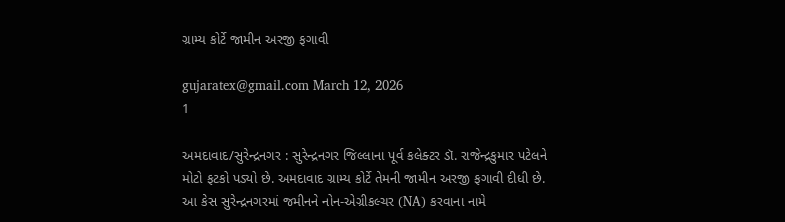ગ્રામ્ય કોર્ટે જામીન અરજી ફગાવી

gujaratex@gmail.com March 12, 2026
1

અમદાવાદ/સુરેન્દ્રનગર : સુરેન્દ્રનગર જિલ્લાના પૂર્વ કલેક્ટર ડૉ. રાજેન્દ્રકુમાર પટેલને મોટો ફટકો પડ્યો છે. અમદાવાદ ગ્રામ્ય કોર્ટે તેમની જામીન અરજી ફગાવી દીધી છે. આ કેસ સુરેન્દ્રનગરમાં જમીનને નોન-એગ્રીકલ્ચર (NA) કરવાના નામે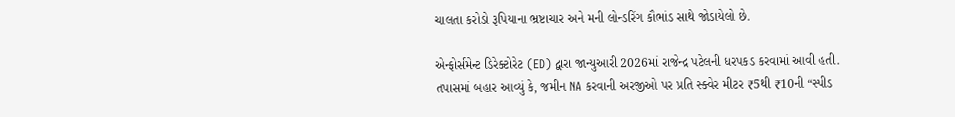ચાલતા કરોડો રૂપિયાના ભ્રષ્ટાચાર અને મની લોન્ડરિંગ કૌભાંડ સાથે જોડાયેલો છે.

એન્ફોર્સમેન્ટ ડિરેક્ટોરેટ (ED) દ્વારા જાન્યુઆરી 2026માં રાજેન્દ્ર પટેલની ધરપકડ કરવામાં આવી હતી. તપાસમાં બહાર આવ્યું કે, જમીન NA કરવાની અરજીઓ પર પ્રતિ સ્ક્વેર મીટર ₹5થી ₹10ની “સ્પીડ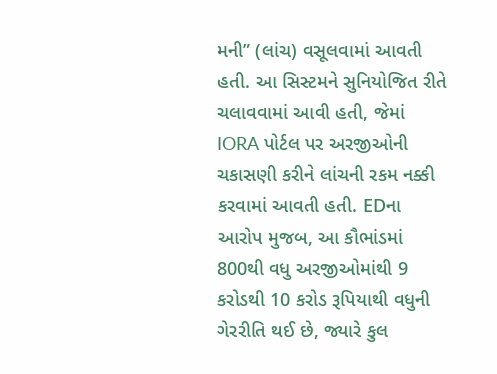મની” (લાંચ) વસૂલવામાં આવતી હતી. આ સિસ્ટમને સુનિયોજિત રીતે ચલાવવામાં આવી હતી, જેમાં IORA પોર્ટલ પર અરજીઓની ચકાસણી કરીને લાંચની રકમ નક્કી કરવામાં આવતી હતી. EDના આરોપ મુજબ, આ કૌભાંડમાં 800થી વધુ અરજીઓમાંથી 9 કરોડથી 10 કરોડ રૂપિયાથી વધુની ગેરરીતિ થઈ છે, જ્યારે કુલ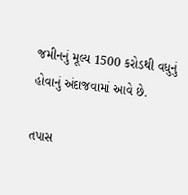જમીનનું મૂલ્ય 1500 કરોડથી વધુનું હોવાનું અંદાજવામાં આવે છે.

તપાસ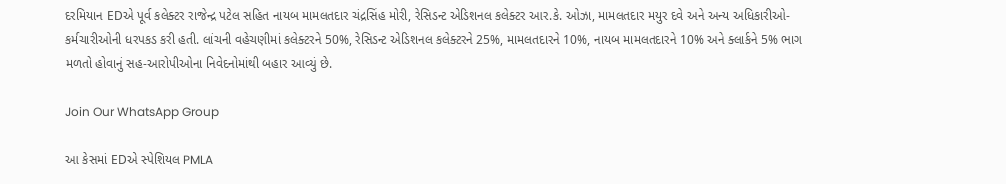દરમિયાન EDએ પૂર્વ કલેક્ટર રાજેન્દ્ર પટેલ સહિત નાયબ મામલતદાર ચંદ્રસિંહ મોરી, રેસિડન્ટ એડિશનલ કલેક્ટર આર.કે. ઓઝા, મામલતદાર મયુર દવે અને અન્ય અધિકારીઓ-કર્મચારીઓની ધરપકડ કરી હતી. લાંચની વહેચણીમાં કલેક્ટરને 50%, રેસિડન્ટ એડિશનલ કલેક્ટરને 25%, મામલતદારને 10%, નાયબ મામલતદારને 10% અને ક્લાર્કને 5% ભાગ મળતો હોવાનું સહ-આરોપીઓના નિવેદનોમાંથી બહાર આવ્યું છે.

Join Our WhatsApp Group

આ કેસમાં EDએ સ્પેશિયલ PMLA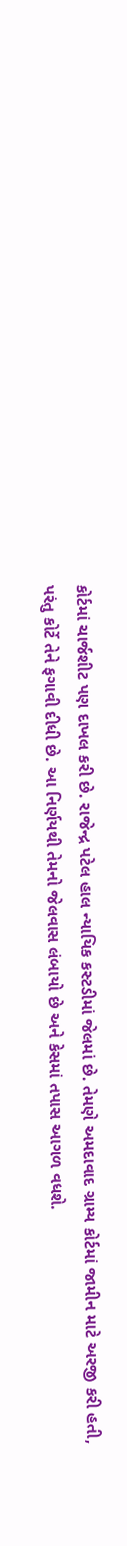કોર્ટમાં ચાર્જશીટ પણ દાખલ કરી છે. રાજેન્દ્ર પટેલ હાલ ન્યાયિક કસ્ટડીમાં જેલમાં છે. તેમણે અમદાવાદ ગ્રામ્ય કોર્ટમાં જામીન માટે અરજી કરી હતી, પરંતુ કોર્ટે તેને ફગાવી દીધી છે. આ નિર્ણયથી તેમનો જેલવાસ લંબાયો છે અને કેસમાં તપાસ આગળ વધશે.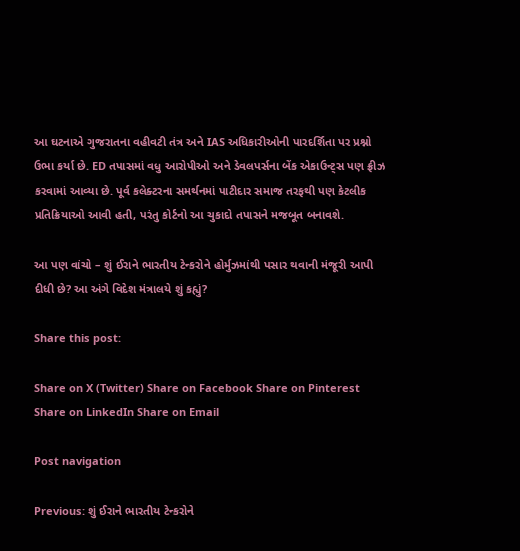આ ઘટનાએ ગુજરાતના વહીવટી તંત્ર અને IAS અધિકારીઓની પારદર્શિતા પર પ્રશ્નો ઉભા કર્યા છે. ED તપાસમાં વધુ આરોપીઓ અને ડેવલપર્સના બેંક એકાઉન્ટ્સ પણ ફ્રીઝ કરવામાં આવ્યા છે. પૂર્વ કલેક્ટરના સમર્થનમાં પાટીદાર સમાજ તરફથી પણ કેટલીક પ્રતિક્રિયાઓ આવી હતી, પરંતુ કોર્ટનો આ ચુકાદો તપાસને મજબૂત બનાવશે.

આ પણ વાંચો – શું ઈરાને ભારતીય ટેન્કરોને હોર્મુઝમાંથી પસાર થવાની મંજૂરી આપી દીધી છે? આ અંગે વિદેશ મંત્રાલયે શું કહ્યું?

Share this post:

Share on X (Twitter) Share on Facebook Share on Pinterest Share on LinkedIn Share on Email

Post navigation

Previous: શું ઈરાને ભારતીય ટેન્કરોને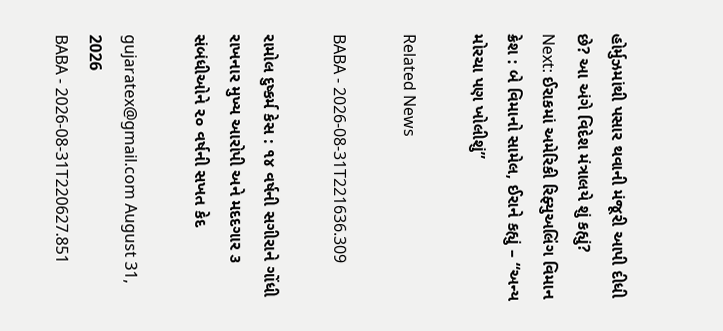હોર્મુઝમાંથી પસાર થવાની મંજૂરી આપી દીધી છે? આ અંગે વિદેશ મંત્રાલયે શું કહ્યું?
Next: ઈરાકમાં અમેરિકી રિફ્યુઅલિંગ વિમાન ક્રેશ : બે વિમાનો સામેલ, ઈરાને કહ્યું – “અન્ય મોરચા પણ ખોલીશું”

Related News

BABA - 2026-08-31T221636.309

રામોલ દુષ્કર્મ કેસ : ૧૪ વર્ષની સગીરાને ગોંધી રાખનાર મુખ્ય આરોપી અને મદદગાર ૩ સંબંધીઓને ૨૦ વર્ષની સખત કેદ

gujaratex@gmail.com August 31, 2026
BABA - 2026-08-31T220627.851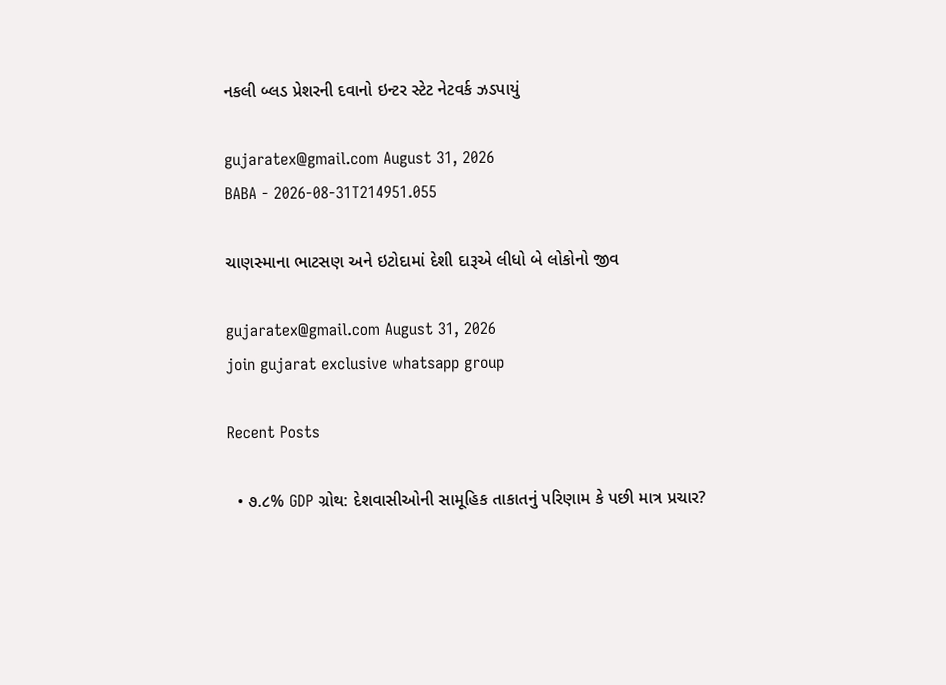નકલી બ્લડ પ્રેશરની દવાનો ઇન્ટર સ્ટેટ નેટવર્ક ઝડપાયું

gujaratex@gmail.com August 31, 2026
BABA - 2026-08-31T214951.055

ચાણસ્માના ભાટસણ અને ઇટોદામાં દેશી દારૂએ લીધો બે લોકોનો જીવ

gujaratex@gmail.com August 31, 2026
join gujarat exclusive whatsapp group

Recent Posts

  • ૭.૮% GDP ગ્રોથ: દેશવાસીઓની સામૂહિક તાકાતનું પરિણામ કે પછી માત્ર પ્રચાર?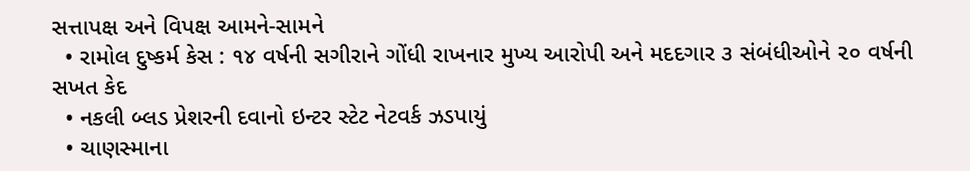સત્તાપક્ષ અને વિપક્ષ આમને-સામને
  • રામોલ દુષ્કર્મ કેસ : ૧૪ વર્ષની સગીરાને ગોંધી રાખનાર મુખ્ય આરોપી અને મદદગાર ૩ સંબંધીઓને ૨૦ વર્ષની સખત કેદ
  • નકલી બ્લડ પ્રેશરની દવાનો ઇન્ટર સ્ટેટ નેટવર્ક ઝડપાયું
  • ચાણસ્માના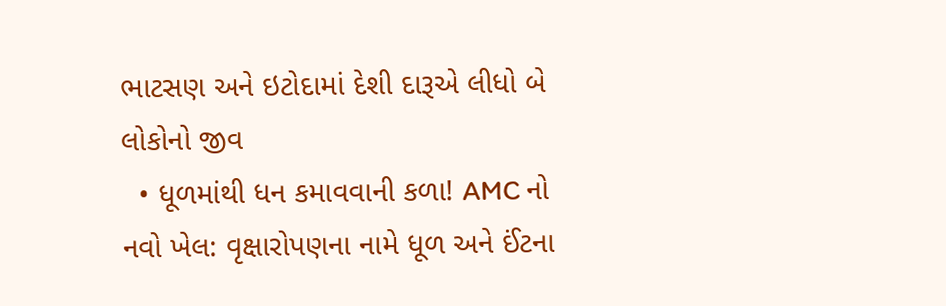ભાટસણ અને ઇટોદામાં દેશી દારૂએ લીધો બે લોકોનો જીવ
  • ધૂળમાંથી ધન કમાવવાની કળા! AMC નો નવો ખેલ: વૃક્ષારોપણના નામે ધૂળ અને ઈંટના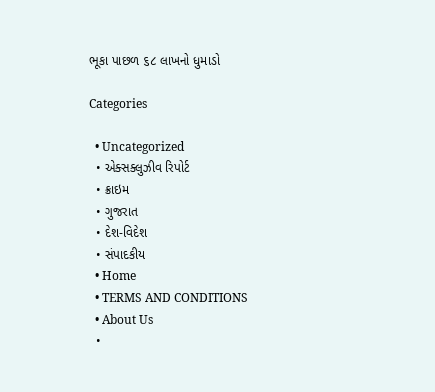ભૂકા પાછળ ૬૮ લાખનો ધુમાડો

Categories

  • Uncategorized
  • એક્સક્લુઝીવ રિપોર્ટ
  • ક્રાઇમ
  • ગુજરાત
  • દેશ-વિદેશ
  • સંપાદકીય
  • Home
  • TERMS AND CONDITIONS
  • About Us
  •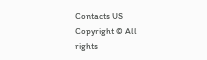Contacts US
Copyright © All rights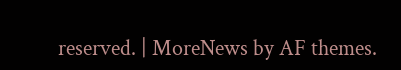reserved. | MoreNews by AF themes.